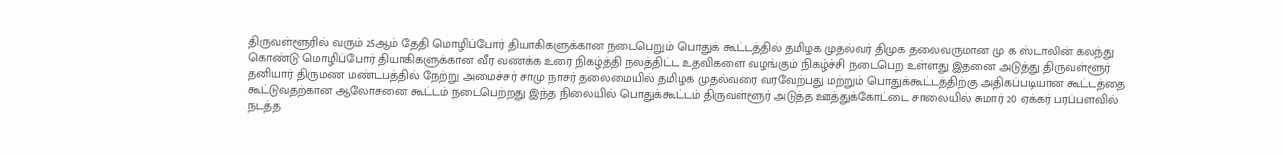திருவள்ளூரில் வரும் 25ஆம் தேதி மொழிப்போர் தியாகிகளுக்கான நடைபெறும் பொதுக் கூட்டத்தில் தமிழக முதல்வர் திமுக தலைவருமான மு க ஸ்டாலின் கலந்து கொண்டு மொழிப்போர் தியாகிகளுக்கான வீர வணக்க உரை நிகழ்த்தி நலத்திட்ட உதவிகளை வழங்கும் நிகழ்ச்சி நடைபெற உள்ளது இதனை அடுத்து திருவள்ளூர் தனியார் திருமண மண்டபத்தில் நேற்று அமைச்சர் சாமு நாசர் தலைமையில் தமிழக முதல்வரை வரவேற்பது மற்றும் பொதுக்கூட்டத்திற்கு அதிகப்படியான கூட்டத்தை கூட்டுவதற்கான ஆலோசனை கூட்டம் நடைபெற்றது இந்த நிலையில் பொதுக்கூட்டம் திருவள்ளூர் அடுத்த ஊத்துக்கோட்டை சாலையில் சுமார் 20 ஏக்கர் பரப்பளவில் நடத்த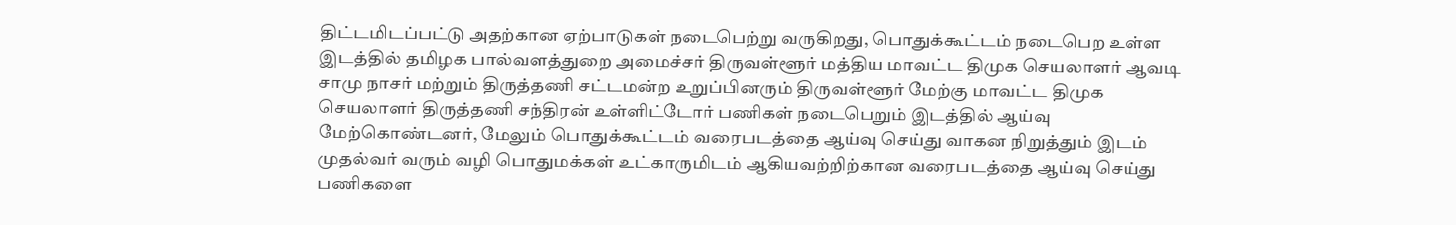திட்டமிடப்பட்டு அதற்கான ஏற்பாடுகள் நடைபெற்று வருகிறது, பொதுக்கூட்டம் நடைபெற உள்ள இடத்தில் தமிழக பால்வளத்துறை அமைச்சர் திருவள்ளூர் மத்திய மாவட்ட திமுக செயலாளர் ஆவடி சாமு நாசர் மற்றும் திருத்தணி சட்டமன்ற உறுப்பினரும் திருவள்ளூர் மேற்கு மாவட்ட திமுக செயலாளர் திருத்தணி சந்திரன் உள்ளிட்டோர் பணிகள் நடைபெறும் இடத்தில் ஆய்வு மேற்கொண்டனர், மேலும் பொதுக்கூட்டம் வரைபடத்தை ஆய்வு செய்து வாகன நிறுத்தும் இடம் முதல்வர் வரும் வழி பொதுமக்கள் உட்காருமிடம் ஆகியவற்றிற்கான வரைபடத்தை ஆய்வு செய்து பணிகளை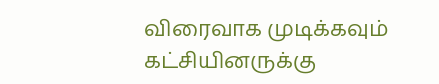விரைவாக முடிக்கவும் கட்சியினருக்கு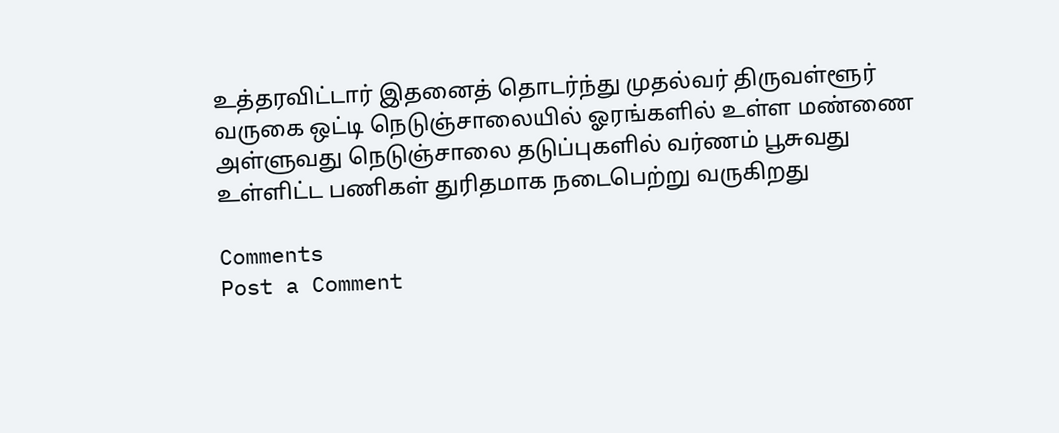உத்தரவிட்டார் இதனைத் தொடர்ந்து முதல்வர் திருவள்ளூர் வருகை ஒட்டி நெடுஞ்சாலையில் ஓரங்களில் உள்ள மண்ணை அள்ளுவது நெடுஞ்சாலை தடுப்புகளில் வர்ணம் பூசுவது உள்ளிட்ட பணிகள் துரிதமாக நடைபெற்று வருகிறது

Comments
Post a Comment